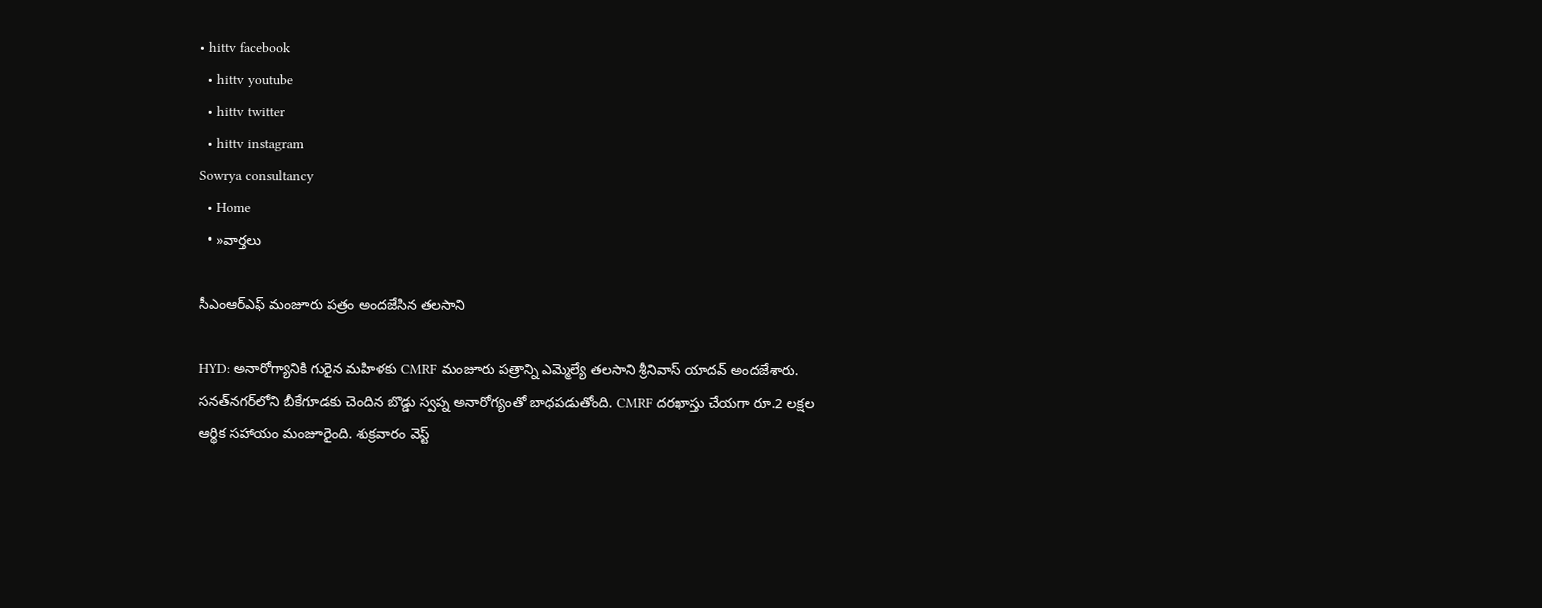• hittv facebook
  • hittv youtube
  • hittv twitter
  • hittv instagram
Sowrya consultancy
  • Home
  • »వార్తలు

సీఎంఆర్ఎఫ్ మంజూరు పత్రం అందజేసిన తలసాని

HYD: అనారోగ్యానికి గురైన మహిళకు CMRF మంజూరు పత్రాన్ని ఎమ్మెల్యే తలసాని శ్రీనివాస్ యాదవ్ అందజేశారు. సనత్‌నగర్‌లోని బీకేగూడకు చెందిన బొడ్డు స్వప్న అనారోగ్యంతో బాధపడుతోంది. CMRF దరఖాస్తు చేయగా రూ.2 లక్షల ఆర్థిక సహాయం మంజూరైంది. శుక్రవారం వెస్ట్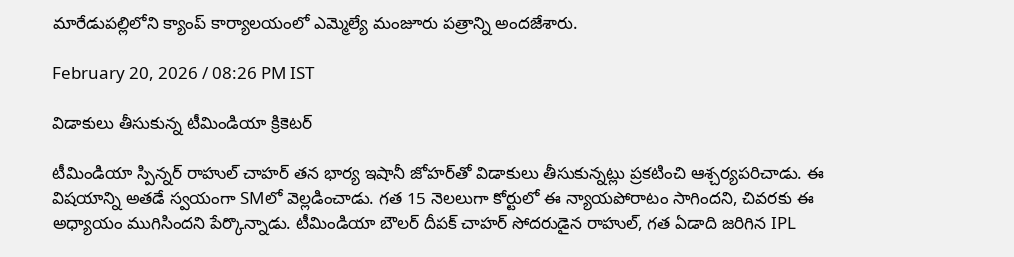మారేడుపల్లిలోని క్యాంప్ కార్యాలయంలో ఎమ్మెల్యే మంజూరు పత్రాన్ని అందజేశారు.

February 20, 2026 / 08:26 PM IST

విడాకులు తీసుకున్న టీమిండియా క్రికెటర్‌

టీమిండియా స్పిన్నర్ రాహుల్ చాహర్ తన భార్య ఇషానీ జోహర్‌తో విడాకులు తీసుకున్నట్లు ప్రకటించి ఆశ్చర్యపరిచాడు. ఈ విషయాన్ని అతడే స్వయంగా SMలో వెల్లడించాడు. గత 15 నెలలుగా కోర్టులో ఈ న్యాయపోరాటం సాగిందని, చివరకు ఈ అధ్యాయం ముగిసిందని పేర్కొన్నాడు. టీమిండియా బౌలర్ దీపక్ చాహర్ సోదరుడైన రాహుల్, గత ఏడాది జరిగిన IPL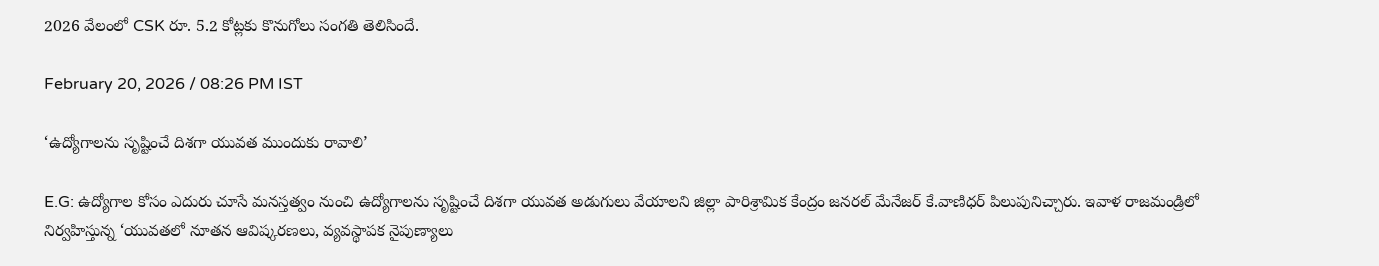2026 వేలంలో CSK రూ. 5.2 కోట్లకు కొనుగోలు సంగతి తెలిసిందే.

February 20, 2026 / 08:26 PM IST

‘ఉద్యోగాలను సృష్టించే దిశగా యువత ముందుకు రావాలి’

E.G: ఉద్యోగాల కోసం ఎదురు చూసే మనస్తత్వం నుంచి ఉద్యోగాలను సృష్టించే దిశగా యువత అడుగులు వేయాలని జిల్లా పారిశ్రామిక కేంద్రం జనరల్ మేనేజర్ కే.వాణిధర్ పిలుపునిచ్చారు. ఇవాళ రాజమండ్రిలో నిర్వహిస్తున్న ‘యువతలో నూతన ఆవిష్కరణలు, వ్యవస్థాపక నైపుణ్యాలు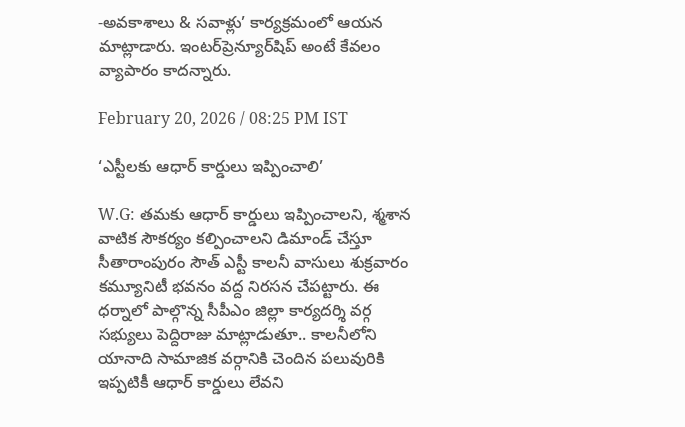-అవకాశాలు & సవాళ్లు’ కార్యక్రమంలో ఆయన మాట్లాడారు. ఇంటర్‌ప్రెన్యూర్‌షిప్ అంటే కేవలం వ్యాపారం కాదన్నారు.

February 20, 2026 / 08:25 PM IST

‘ఎస్టీలకు ఆధార్ కార్డులు ఇప్పించాలి’

W.G: తమకు ఆధార్ కార్డులు ఇప్పించాలని, శ్మశాన వాటిక సౌకర్యం కల్పించాలని డిమాండ్ చేస్తూ సీతారాంపురం సౌత్ ఎస్టీ కాలనీ వాసులు శుక్రవారం కమ్యూనిటీ భవనం వద్ద నిరసన చేపట్టారు. ఈ ధర్నాలో పాల్గొన్న సీపీఎం జిల్లా కార్యదర్శి వర్గ సభ్యులు పెద్దిరాజు మాట్లాడుతూ.. కాలనీలోని యానాది సామాజిక వర్గానికి చెందిన పలువురికి ఇప్పటికీ ఆధార్ కార్డులు లేవని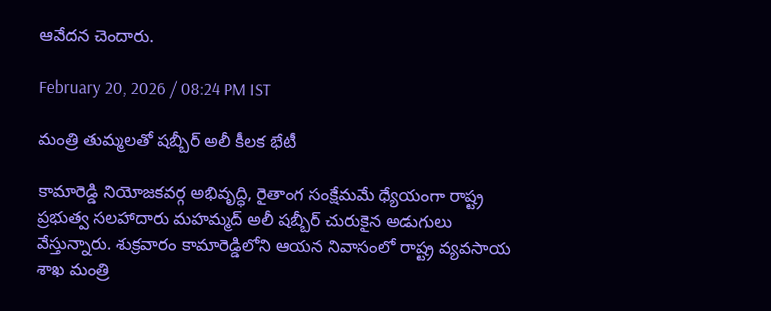ఆవేదన చెందారు.

February 20, 2026 / 08:24 PM IST

మంత్రి తుమ్మలతో షబ్బీర్ అలీ కీలక భేటీ

కామారెడ్డి నియోజకవర్గ అభివృద్ధి, రైతాంగ సంక్షేమమే ధ్యేయంగా రాష్ట్ర ప్రభుత్వ సలహాదారు మహమ్మద్ అలీ షబ్బీర్ చురుకైన అడుగులు వేస్తున్నారు. శుక్రవారం కామారెడ్డిలోని ఆయన నివాసంలో రాష్ట్ర వ్యవసాయ శాఖ మంత్రి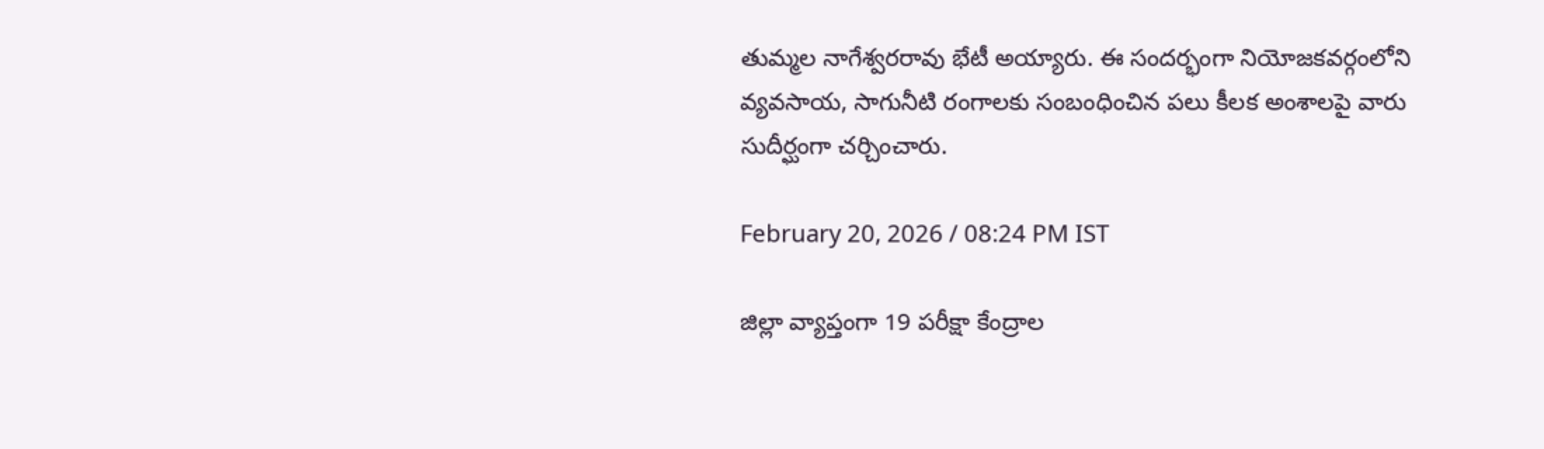తుమ్మల నాగేశ్వరరావు భేటీ అయ్యారు. ఈ సందర్భంగా నియోజకవర్గంలోని వ్యవసాయ, సాగునీటి రంగాలకు సంబంధించిన పలు కీలక అంశాలపై వారు సుదీర్ఘంగా చర్చించారు.

February 20, 2026 / 08:24 PM IST

జిల్లా వ్యాప్తంగా 19 పరీక్షా కేంద్రాల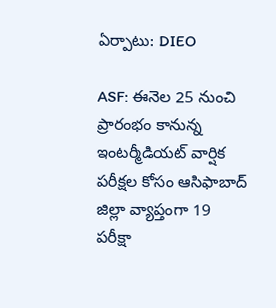ఏర్పాటు: DIEO

ASF: ఈనెల 25 నుంచి ప్రారంభం కానున్న ఇంటర్మీడియట్ వార్షిక పరీక్షల కోసం ఆసిఫాబాద్ జిల్లా వ్యాప్తంగా 19 పరీక్షా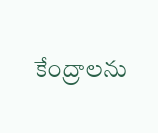కేంద్రాలను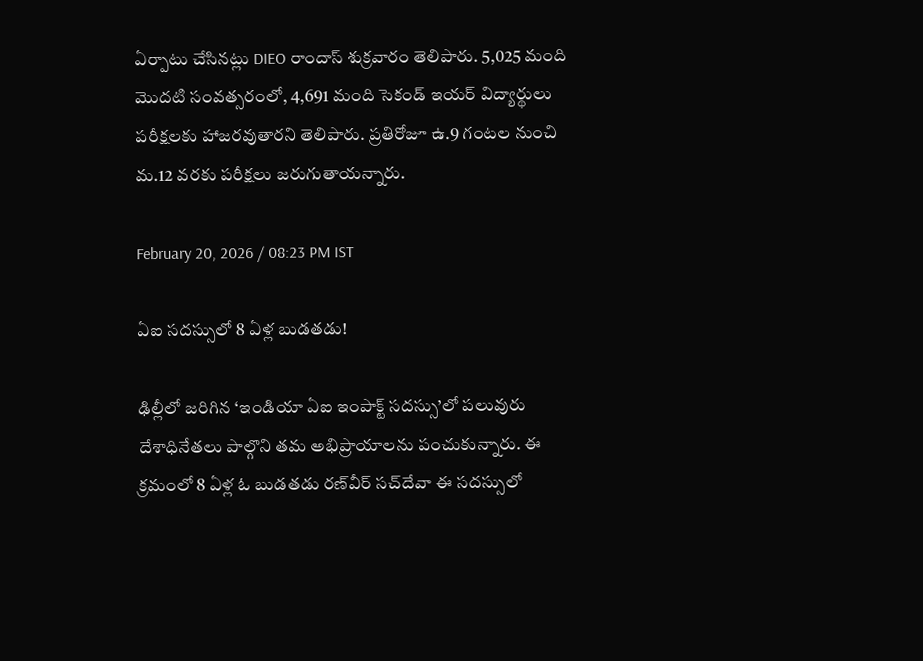ఏర్పాటు చేసినట్లు DIEO రాందాస్ శుక్రవారం తెలిపారు. 5,025 మంది మొదటి సంవత్సరంలో, 4,691 మంది సెకండ్ ఇయర్ విద్యార్థులు పరీక్షలకు హాజరవుతారని తెలిపారు. ప్రతిరోజూ ఉ.9 గంటల నుంచి మ.12 వరకు పరీక్షలు జరుగుతాయన్నారు.

February 20, 2026 / 08:23 PM IST

ఏఐ సదస్సులో 8 ఏళ్ల బుడతడు!

ఢిల్లీలో జరిగిన ‘ఇండియా ఏఐ ఇంపాక్ట్ సదస్సు’లో పలువురు దేశాధినేతలు పాల్గొని తమ అభిప్రాయాలను పంచుకున్నారు. ఈ క్రమంలో 8 ఏళ్ల ఓ బుడతడు రణ్‌వీర్ సచ్‌దేవా ఈ సదస్సులో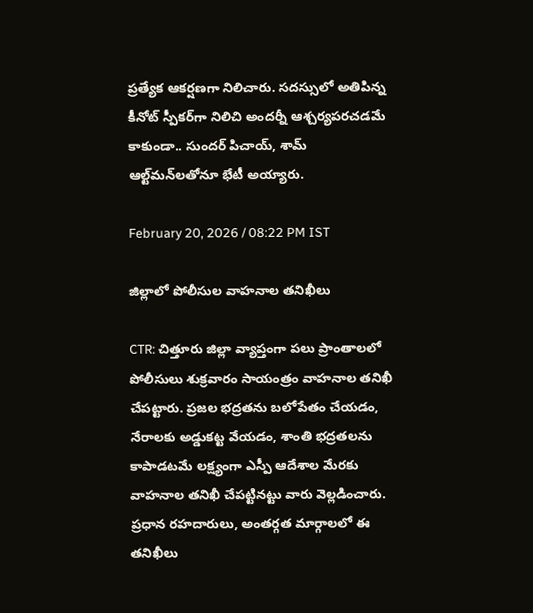ప్రత్యేక ఆకర్షణగా నిలిచారు. సదస్సులో అతిపిన్న కీనోట్ స్పీకర్‌గా నిలిచి అందర్నీ ఆశ్చర్యపరచడమే కాకుండా.. సుందర్ పిచాయ్, శామ్ ఆల్ట్‌మన్‌లతోనూ భేటీ అయ్యారు.

February 20, 2026 / 08:22 PM IST

జిల్లాలో పోలీసుల వాహనాల తనిఖీలు

CTR: చిత్తూరు జిల్లా వ్యాప్తంగా పలు ప్రాంతాలలో పోలీసులు శుక్రవారం సాయంత్రం వాహనాల తనిఖీ చేపట్టారు. ప్రజల భద్రతను బలోపేతం చేయడం, నేరాలకు అడ్డుకట్ట వేయడం, శాంతి భద్రతలను కాపాడటమే లక్ష్యంగా ఎస్పీ ఆదేశాల మేరకు వాహనాల తనిఖీ చేపట్టినట్టు వారు వెల్లడించారు. ప్రధాన రహదారులు, అంతర్గత మార్గాలలో ఈ తనిఖీలు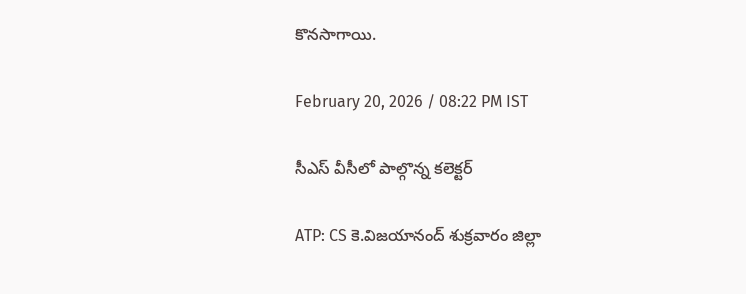కొనసాగాయి.

February 20, 2026 / 08:22 PM IST

సీఎస్ వీసీలో పాల్గొన్న కలెక్టర్

ATP: CS కె.విజయానంద్ శుక్రవారం జిల్లా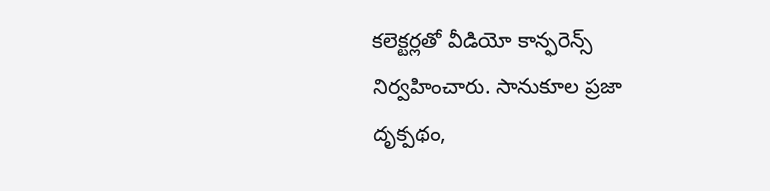కలెక్టర్లతో వీడియో కాన్ఫరెన్స్ నిర్వహించారు. సానుకూల ప్రజా దృక్పథం,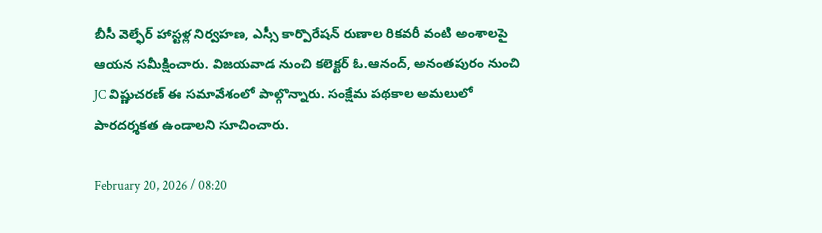బీసీ వెల్ఫేర్ హాస్టళ్ల నిర్వహణ, ఎస్సీ కార్పొరేషన్ రుణాల రికవరీ వంటి అంశాలపై ఆయన సమీక్షించారు. విజయవాడ నుంచి కలెక్టర్ ఓ.ఆనంద్, అనంతపురం నుంచి JC విష్ణుచరణ్ ఈ సమావేశంలో పాల్గొన్నారు. సంక్షేమ పథకాల అమలులో పారదర్శకత ఉండాలని సూచించారు.

February 20, 2026 / 08:20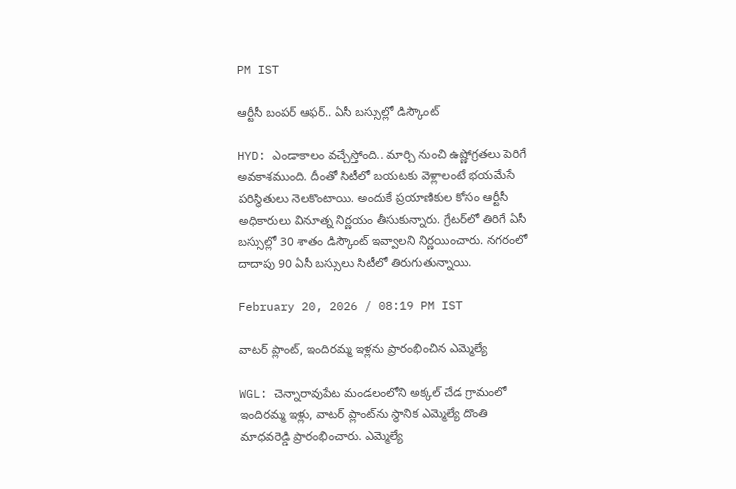PM IST

ఆర్టీసీ బంపర్ ఆఫర్.. ఏసీ బస్సుల్లో డిస్కౌంట్

HYD: ఎండాకాలం వచ్చేస్తోంది.. మార్చి నుంచి ఉష్ణోగ్రతలు పెరిగే అవకాశముంది. దీంతో సిటీలో బయటకు వెళ్లాలంటే భయమేసే పరిస్థితులు నెలకొంటాయి. అందుకే ప్రయాణికుల కోసం ఆర్టీసీ అధికారులు వినూత్న నిర్ణయం తీసుకున్నారు. గ్రేటర్‌లో తిరిగే ఏసీ బస్సుల్లో 30 శాతం డిస్కౌంట్ ఇవ్వాలని నిర్ణయించారు. నగరంలో దాదాపు 90 ఏసీ బస్సులు సిటీలో తిరుగుతున్నాయి.

February 20, 2026 / 08:19 PM IST

వాటర్ ప్లాంట్, ఇందిరమ్మ ఇళ్లను ప్రారంభించిన ఎమ్మెల్యే

WGL: చెన్నారావుపేట మండలంలోని అక్కల్ చేడ గ్రామంలో ఇందిరమ్మ ఇళ్లు, వాటర్ ప్లాంట్‌ను స్థానిక ఎమ్మెల్యే దొంతి మాధవరెడ్డి ప్రారంభించారు. ఎమ్మెల్యే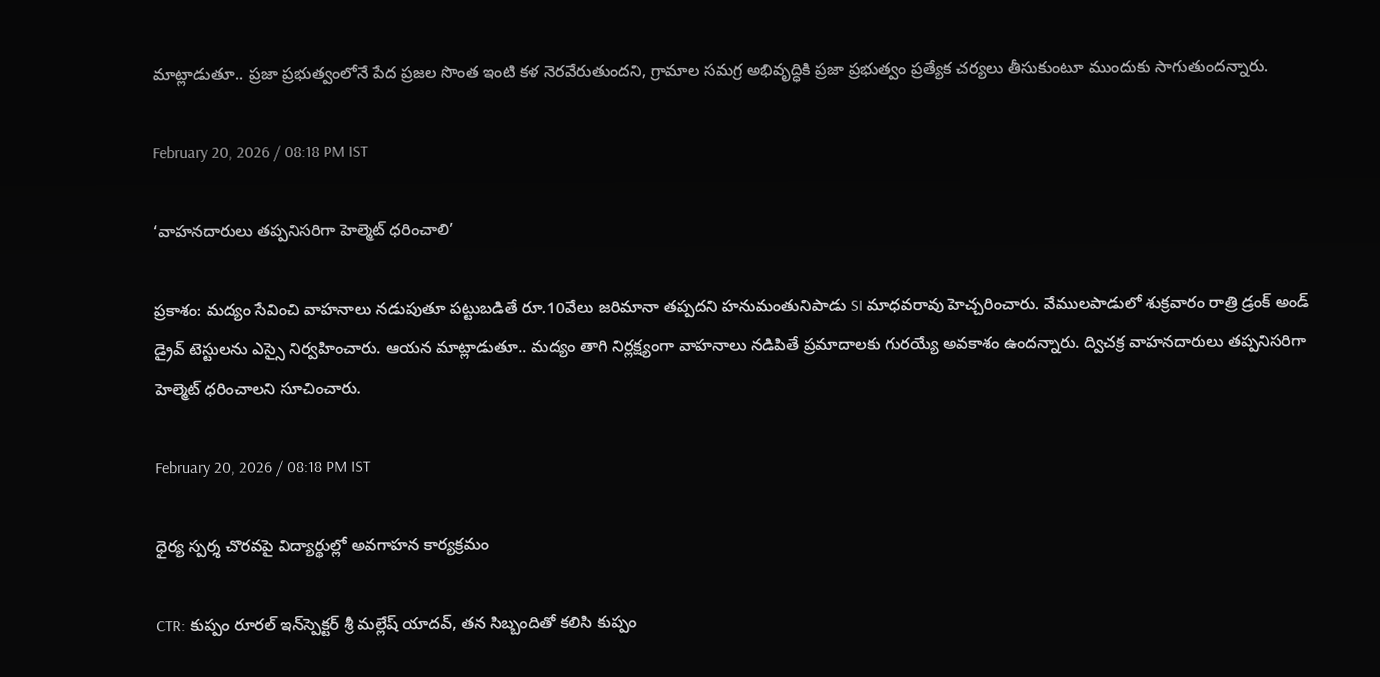మాట్లాడుతూ.. ప్రజా ప్రభుత్వంలోనే పేద ప్రజల సొంత ఇంటి కళ నెరవేరుతుందని, గ్రామాల సమగ్ర అభివృద్ధికి ప్రజా ప్రభుత్వం ప్రత్యేక చర్యలు తీసుకుంటూ ముందుకు సాగుతుందన్నారు.

February 20, 2026 / 08:18 PM IST

‘వాహనదారులు తప్పనిసరిగా హెల్మెట్ ధరించాలి’

ప్రకాశం: మద్యం సేవించి వాహనాలు నడుపుతూ పట్టుబడితే రూ.10వేలు జరిమానా తప్పదని హనుమంతునిపాడు SI మాధవరావు హెచ్చరించారు. వేములపాడులో శుక్రవారం రాత్రి డ్రంక్ అండ్ డ్రైవ్ టెస్టులను ఎస్సై నిర్వహించారు. ఆయన మాట్లాడుతూ.. మద్యం తాగి నిర్లక్ష్యంగా వాహనాలు నడిపితే ప్రమాదాలకు గురయ్యే అవకాశం ఉందన్నారు. ద్విచక్ర వాహనదారులు తప్పనిసరిగా హెల్మెట్ ధరించాలని సూచించారు.

February 20, 2026 / 08:18 PM IST

ధైర్య స్పర్శ చొరవపై విద్యార్థుల్లో అవగాహన కార్యక్రమం

CTR: కుప్పం రూరల్ ఇన్‌స్పెక్టర్ శ్రీ మల్లేష్ యాదవ్, తన సిబ్బందితో కలిసి కుప్పం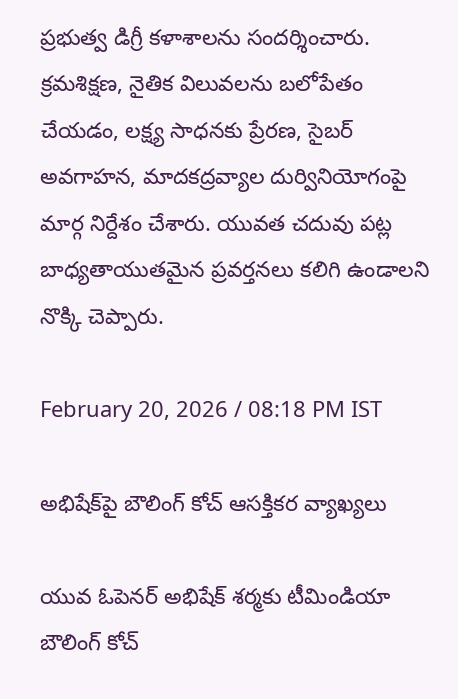ప్రభుత్వ డిగ్రీ కళాశాలను సందర్శించారు. క్రమశిక్షణ, నైతిక విలువలను బలోపేతం చేయడం, లక్ష్య సాధనకు ప్రేరణ, సైబర్ అవగాహన, మాదకద్రవ్యాల దుర్వినియోగంపై మార్గ నిర్దేశం చేశారు. యువత చదువు పట్ల బాధ్యతాయుతమైన ప్రవర్తనలు కలిగి ఉండాలని నొక్కి చెప్పారు.

February 20, 2026 / 08:18 PM IST

అభిషేక్‌పై బౌలింగ్ కోచ్ ఆసక్తికర వ్యాఖ్యలు

యువ ఓపెనర్ అభిషేక్ శర్మకు టీమిండియా బౌలింగ్ కోచ్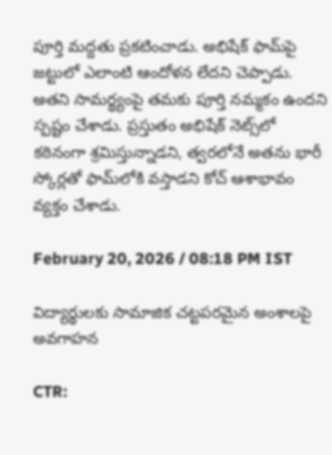పూర్తి మద్దతు ప్రకటించాడు. అభిషేక్ ఫామ్‌పై జట్టులో ఎలాంటి ఆందోళన లేదని చెప్పాడు. అతని సామర్థ్యంపై తమకు పూర్తి నమ్మకం ఉందని స్పష్టం చేశాడు. ప్రస్తుతం అభిషేక్ నెట్స్‌లో కఠినంగా శ్రమిస్తున్నాడని, త్వరలోనే అతను భారీ స్కోర్లతో ఫామ్‌లోకి వస్తాడని కోచ్ ఆశాభావం వ్యక్తం చేశాడు.

February 20, 2026 / 08:18 PM IST

విద్యార్థులకు సామాజిక చట్టపరమైన అంశాలపై అవగాహన

CTR: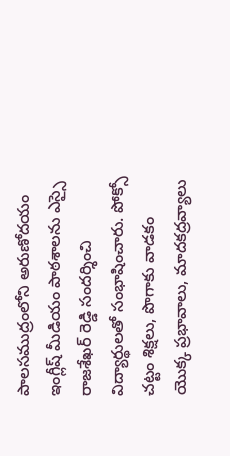పాలసముద్రంలోని అరుణోదయం ఇంగ్లీష్ మీడియం పాఠశాలను ఎస్సై రాజశేఖర్ రెడ్డి సందర్శించి విద్యార్థులతో సంభాషించారు. పోక్సో చట్టం శిక్షలు, పొగాకు వాడకం యొక్క ప్రభావాలు, మాదకద్రవ్యాలు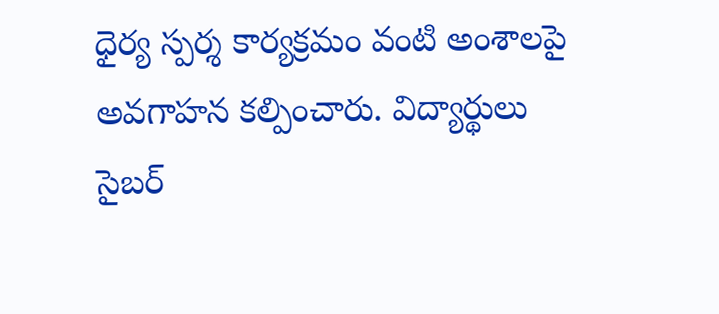ధైర్య స్పర్శ కార్యక్రమం వంటి అంశాలపై అవగాహన కల్పించారు. విద్యార్థులు సైబర్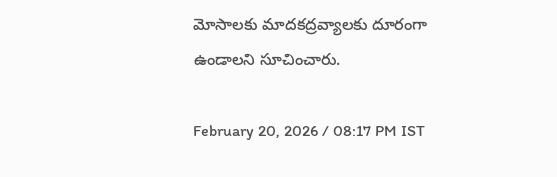మోసాలకు మాదకద్రవ్యాలకు దూరంగా ఉండాలని సూచించారు.

February 20, 2026 / 08:17 PM IST